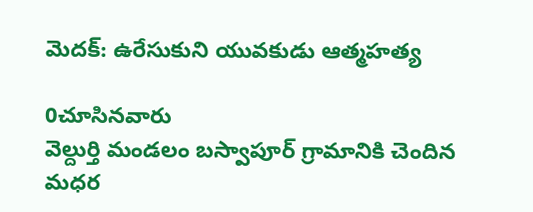మెదక్: ఉరేసుకుని యువకుడు ఆత్మహత్య

0చూసినవారు
వెల్దుర్తి మండలం బస్వాపూర్ గ్రామానికి చెందిన మధర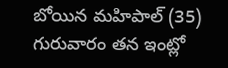బోయిన మహిపాల్ (35) గురువారం తన ఇంట్లో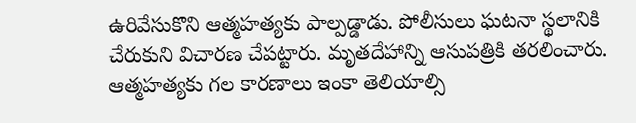ఉరివేసుకొని ఆత్మహత్యకు పాల్పడ్డాడు. పోలీసులు ఘటనా స్థలానికి చేరుకుని విచారణ చేపట్టారు. మృతదేహాన్ని ఆసుపత్రికి తరలించారు. ఆత్మహత్యకు గల కారణాలు ఇంకా తెలియాల్సి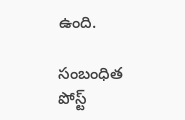ఉంది.

సంబంధిత పోస్ట్